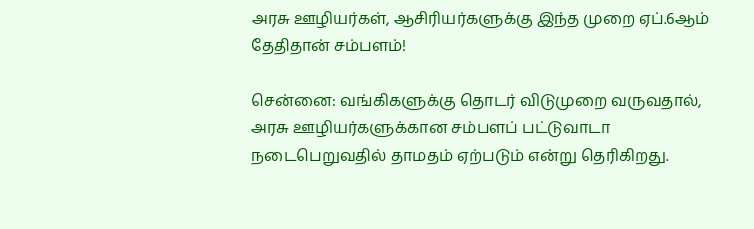அரசு ஊழியர்கள், ஆசிரியர்களுக்கு இந்த முறை ஏப்.6ஆம் தேதிதான் சம்பளம்!

சென்னை: வங்கிகளுக்கு தொடர் விடுமுறை வருவதால், அரசு ஊழியர்களுக்கான சம்பளப் பட்டுவாடா நடைபெறுவதில் தாமதம் ஏற்படும் என்று தெரிகிறது.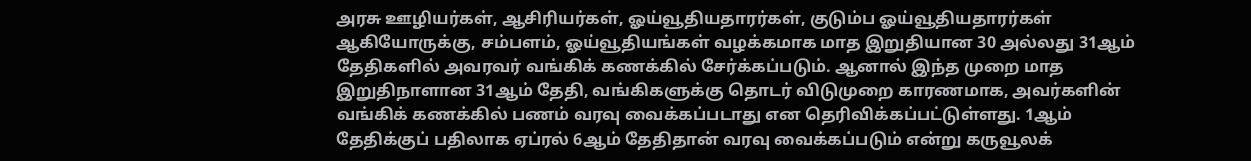அரசு ஊழியர்கள், ஆசிரியர்கள், ஓய்வூதியதாரர்கள், குடும்ப ஓய்வூதியதாரர்கள் ஆகியோருக்கு, சம்பளம், ஓய்வூதியங்கள் வழக்கமாக மாத இறுதியான 30 அல்லது 31ஆம் தேதிகளில் அவரவர் வங்கிக் கணக்கில் சேர்க்கப்படும். ஆனால் இந்த முறை மாத இறுதிநாளான 31ஆம் தேதி, வங்கிகளுக்கு தொடர் விடுமுறை காரணமாக, அவர்களின் வங்கிக் கணக்கில் பணம் வரவு வைக்கப்படாது என தெரிவிக்கப்பட்டுள்ளது. 1ஆம் தேதிக்குப் பதிலாக ஏப்ரல் 6ஆம் தேதிதான் வரவு வைக்கப்படும் என்று கருவூலக்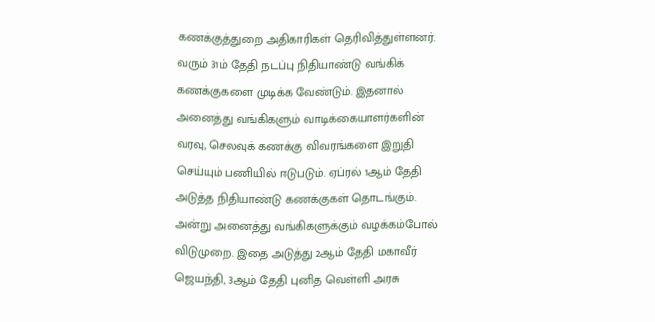கணக்குத்துறை அதிகாரிகள் தெரிவித்துள்ளனர். வரும் 31ம் தேதி நடப்பு நிதியாண்டு வங்கிக் கணக்குகளை முடிக்க வேண்டும். இதனால் அனைத்து வங்கிகளும் வாடிக்கையாளர்களின் வரவு, செலவுக் கணக்கு விவரங்களை இறுதி செய்யும் பணியில் ஈடுபடும். ஏப்ரல் 1ஆம் தேதி அடுத்த நிதியாண்டு கணக்குகள் தொடங்கும். அன்று அனைத்து வங்கிகளுக்கும் வழக்கம்போல் விடுமுறை. இதை அடுத்து 2ஆம் தேதி மகாவீர் ஜெயந்தி, 3ஆம் தேதி புனித வெள்ளி அரசு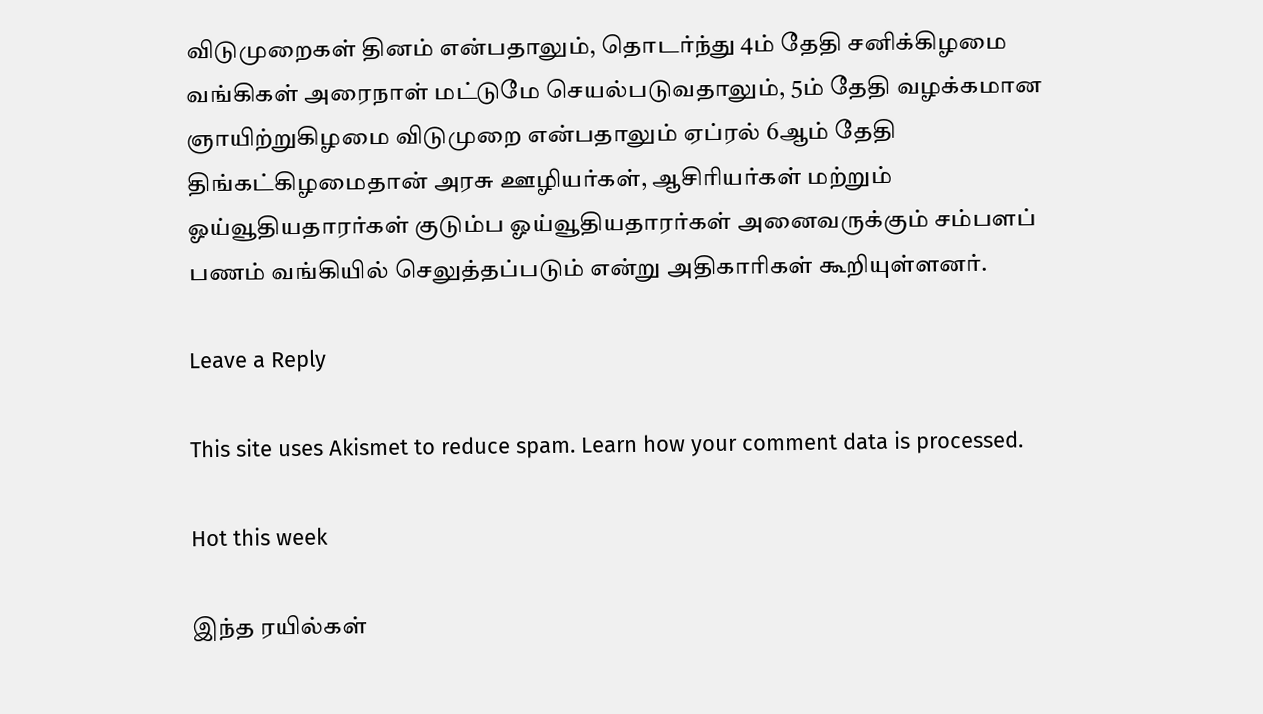விடுமுறைகள் தினம் என்பதாலும், தொடர்ந்து 4ம் தேதி சனிக்கிழமை வங்கிகள் அரைநாள் மட்டுமே செயல்படுவதாலும், 5ம் தேதி வழக்கமான ஞாயிற்றுகிழமை விடுமுறை என்பதாலும் ஏப்ரல் 6ஆம் தேதி திங்கட்கிழமைதான் அரசு ஊழியர்கள், ஆசிரியர்கள் மற்றும் ஓய்வூதியதாரர்கள் குடும்ப ஓய்வூதியதாரர்கள் அனைவருக்கும் சம்பளப் பணம் வங்கியில் செலுத்தப்படும் என்று அதிகாரிகள் கூறியுள்ளனர்.

Leave a Reply

This site uses Akismet to reduce spam. Learn how your comment data is processed.

Hot this week

இந்த ரயில்கள்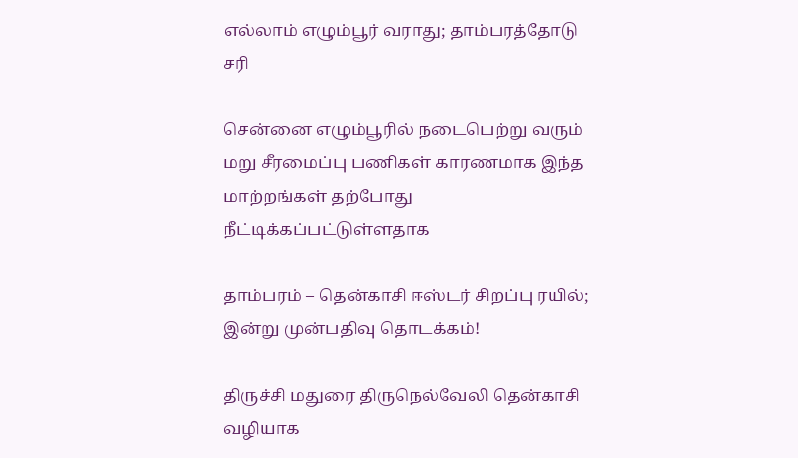எல்லாம் எழும்பூர் வராது; தாம்பரத்தோடு சரி

சென்னை எழும்பூரில் நடைபெற்று வரும் மறு சீரமைப்பு பணிகள் காரணமாக இந்த மாற்றங்கள் தற்போது நீட்டிக்கப்பட்டுள்ளதாக‌

தாம்பரம் – தென்காசி ஈஸ்டர் சிறப்பு ரயில்; இன்று முன்பதிவு தொடக்கம்!

திருச்சி மதுரை திருநெல்வேலி தென்காசி வழியாக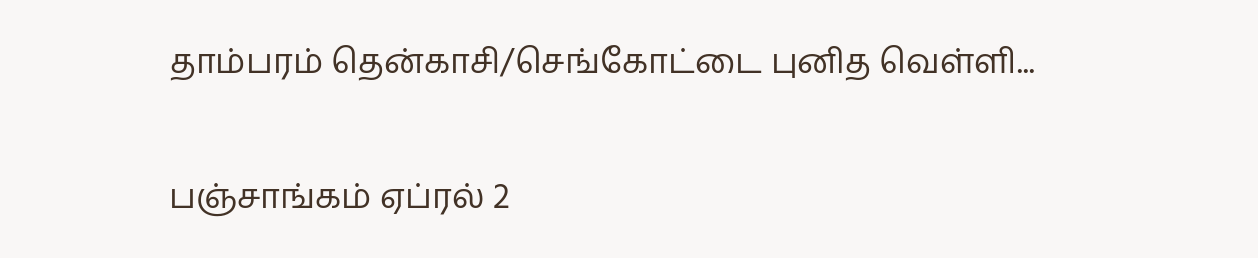தாம்பரம் தென்காசி/செங்கோட்டை புனித வெள்ளி...

பஞ்சாங்கம் ஏப்ரல் 2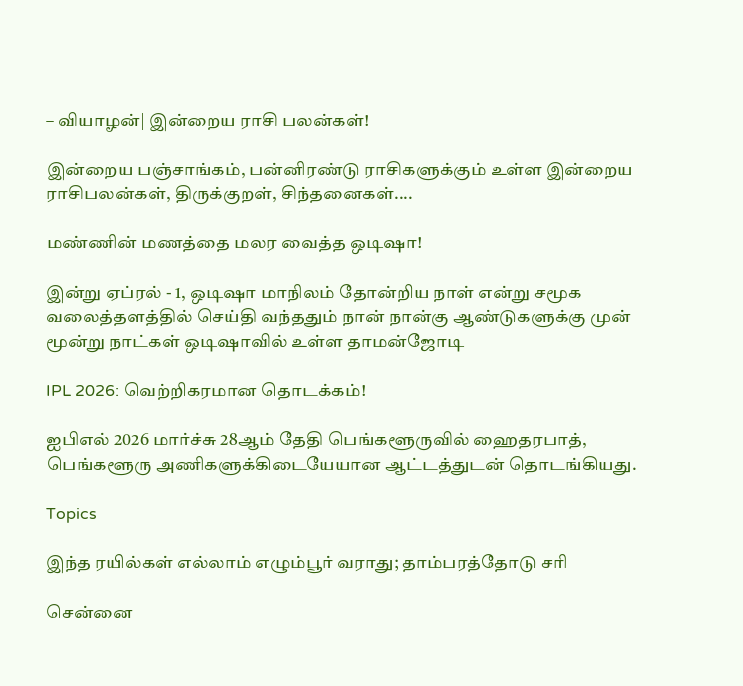– வியாழன்| இன்றைய ராசி பலன்கள்!

இன்றைய பஞ்சாங்கம், பன்னிரண்டு ராசிகளுக்கும் உள்ள இன்றைய ராசிபலன்கள், திருக்குறள், சிந்தனைகள்....

மண்ணின் மணத்தை மலர வைத்த ஒடிஷா!

இன்று ஏப்ரல் - 1, ஒடிஷா மாநிலம் தோன்றிய நாள் என்று சமூக வலைத்தளத்தில் செய்தி வந்ததும் நான் நான்கு ஆண்டுகளுக்கு முன் மூன்று நாட்கள் ஒடிஷாவில் உள்ள தாமன்ஜோடி

IPL 2026: வெற்றிகரமான தொடக்கம்!

ஐபிஎல் 2026 மார்ச்சு 28ஆம் தேதி பெங்களூருவில் ஹைதரபாத், பெங்களூரு அணிகளுக்கிடையேயான ஆட்டத்துடன் தொடங்கியது.

Topics

இந்த ரயில்கள் எல்லாம் எழும்பூர் வராது; தாம்பரத்தோடு சரி

சென்னை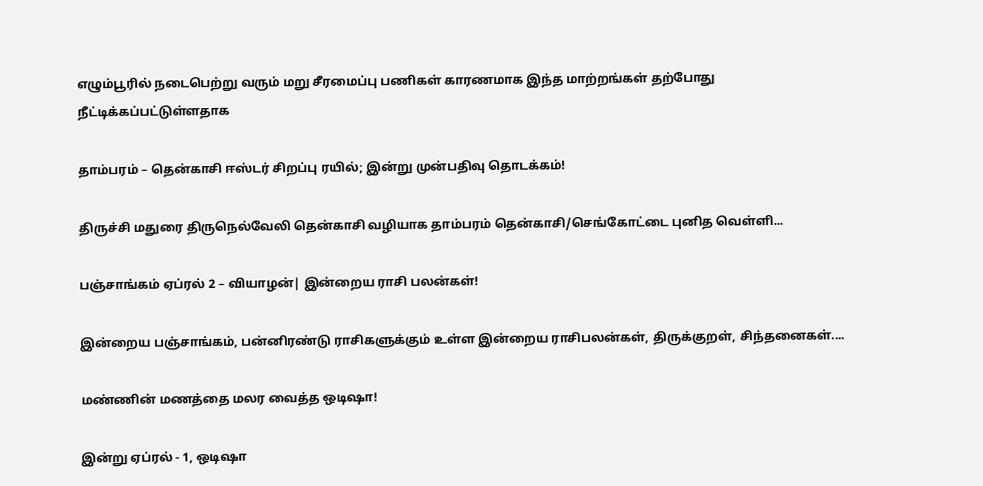எழும்பூரில் நடைபெற்று வரும் மறு சீரமைப்பு பணிகள் காரணமாக இந்த மாற்றங்கள் தற்போது நீட்டிக்கப்பட்டுள்ளதாக‌

தாம்பரம் – தென்காசி ஈஸ்டர் சிறப்பு ரயில்; இன்று முன்பதிவு தொடக்கம்!

திருச்சி மதுரை திருநெல்வேலி தென்காசி வழியாக தாம்பரம் தென்காசி/செங்கோட்டை புனித வெள்ளி...

பஞ்சாங்கம் ஏப்ரல் 2 – வியாழன்| இன்றைய ராசி பலன்கள்!

இன்றைய பஞ்சாங்கம், பன்னிரண்டு ராசிகளுக்கும் உள்ள இன்றைய ராசிபலன்கள், திருக்குறள், சிந்தனைகள்....

மண்ணின் மணத்தை மலர வைத்த ஒடிஷா!

இன்று ஏப்ரல் - 1, ஒடிஷா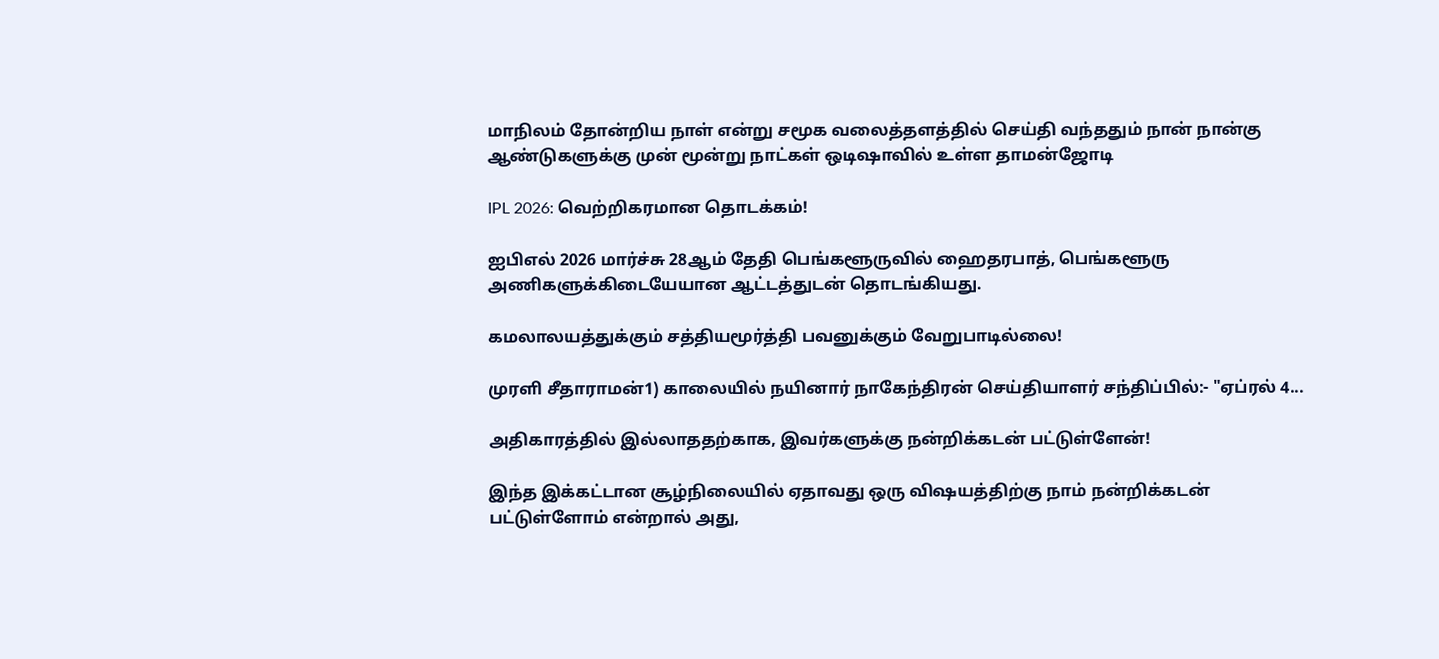மாநிலம் தோன்றிய நாள் என்று சமூக வலைத்தளத்தில் செய்தி வந்ததும் நான் நான்கு ஆண்டுகளுக்கு முன் மூன்று நாட்கள் ஒடிஷாவில் உள்ள தாமன்ஜோடி

IPL 2026: வெற்றிகரமான தொடக்கம்!

ஐபிஎல் 2026 மார்ச்சு 28ஆம் தேதி பெங்களூருவில் ஹைதரபாத், பெங்களூரு அணிகளுக்கிடையேயான ஆட்டத்துடன் தொடங்கியது.

கமலாலயத்துக்கும் சத்தியமூர்த்தி பவனுக்கும் வேறுபாடில்லை!

முரளி சீதாராமன்1) காலையில் நயினார் நாகேந்திரன் செய்தியாளர் சந்திப்பில்:- "ஏப்ரல் 4...

அதிகாரத்தில் இல்லாததற்காக, இவர்களுக்கு நன்றிக்கடன் பட்டுள்ளேன்!

இந்த இக்கட்டான சூழ்நிலையில் ஏதாவது ஒரு விஷயத்திற்கு நாம் நன்றிக்கடன் பட்டுள்ளோம் என்றால் அது,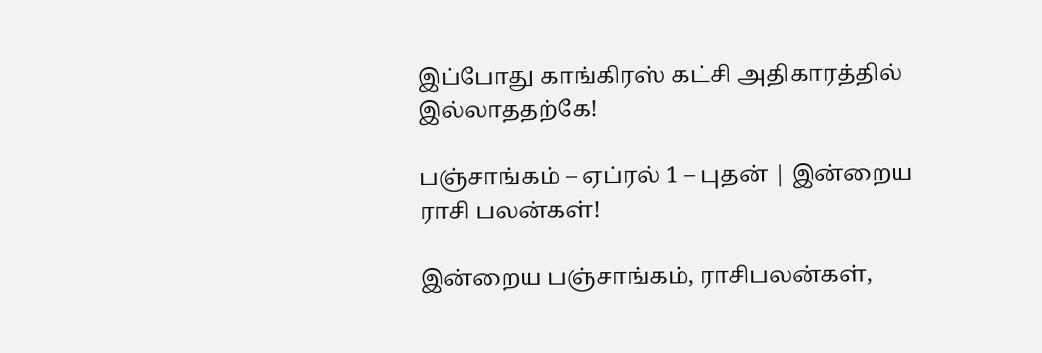இப்போது காங்கிரஸ் கட்சி அதிகாரத்தில் இல்லாததற்கே!

பஞ்சாங்கம் – ஏப்ரல் 1 – புதன் | இன்றைய ராசி பலன்கள்!

இன்றைய பஞ்சாங்கம், ராசிபலன்கள்,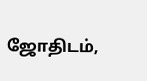ஜோதிடம்,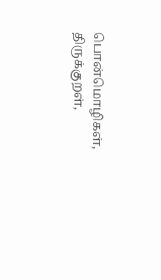பொன்மொழிகள், திருக்குறள்,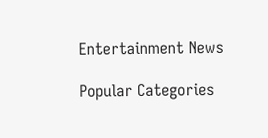Entertainment News

Popular Categories